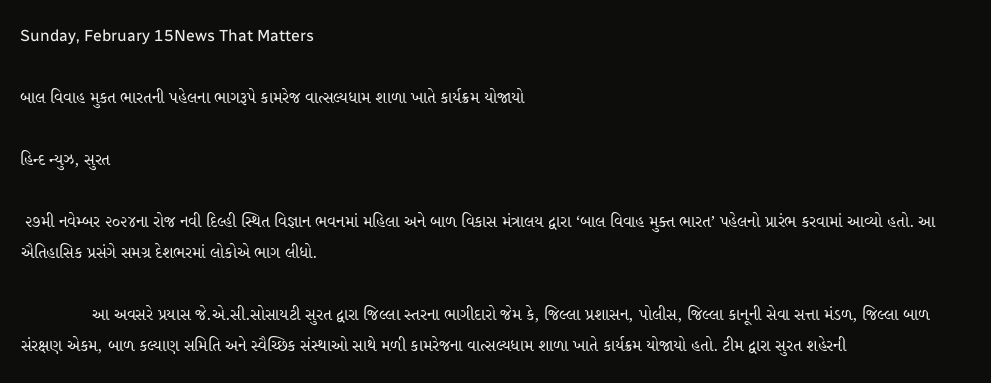Sunday, February 15News That Matters

બાલ વિવાહ મુકત ભારતની પહેલના ભાગરૂપે કામરેજ વાત્સલ્યધામ શાળા ખાતે કાર્યક્રમ યોજાયો

હિન્દ ન્યુઝ, સુરત

 ૨૭મી નવેમ્બર ૨૦૨૪ના રોજ નવી દિલ્હી સ્થિત વિજ્ઞાન ભવનમાં મહિલા અને બાળ વિકાસ મંત્રાલય દ્વારા ‘બાલ વિવાહ મુક્ત ભારત’ પહેલનો પ્રારંભ કરવામાં આવ્યો હતો. આ ઐતિહાસિક પ્રસંગે સમગ્ર દેશભરમાં લોકોએ ભાગ લીધો.

               આ અવસરે પ્રયાસ જે.એ.સી.સોસાયટી સુરત દ્વારા જિલ્લા સ્તરના ભાગીદારો જેમ કે, જિલ્લા પ્રશાસન, પોલીસ, જિલ્લા કાનૂની સેવા સત્તા મંડળ, જિલ્લા બાળ સંરક્ષણ એકમ, બાળ કલ્યાણ સમિતિ અને સ્વૈચ્છિક સંસ્થાઓ સાથે મળી કામરેજના વાત્સલ્યધામ શાળા ખાતે કાર્યક્રમ યોજાયો હતો. ટીમ દ્વારા સુરત શહેરની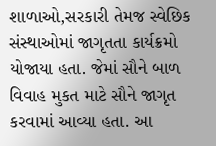શાળાઓ,સરકારી તેમજ સ્વેછિક સંસ્થાઓમાં જાગૃતતા કાર્યક્રમો યોજાયા હતા. જેમાં સૌને બાળ વિવાહ મુકત માટે સૌને જાગૃત કરવામાં આવ્યા હતા. આ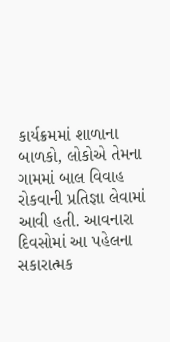કાર્યક્રમમાં શાળાના બાળકો, લોકોએ તેમના ગામમાં બાલ વિવાહ રોકવાની પ્રતિજ્ઞા લેવામાં આવી હતી. આવનારા દિવસોમાં આ પહેલના સકારાત્મક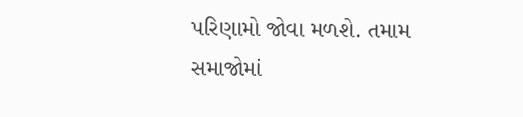પરિણામો જોવા મળશે. તમામ સમાજોમાં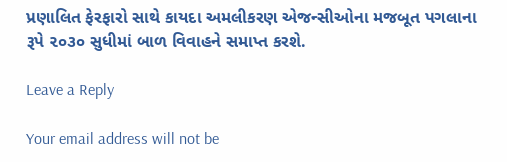પ્રણાલિત ફેરફારો સાથે કાયદા અમલીકરણ એજન્સીઓના મજબૂત પગલાના રૂપે ૨૦૩૦ સુધીમાં બાળ વિવાહને સમાપ્ત કરશે.

Leave a Reply

Your email address will not be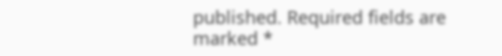published. Required fields are marked *